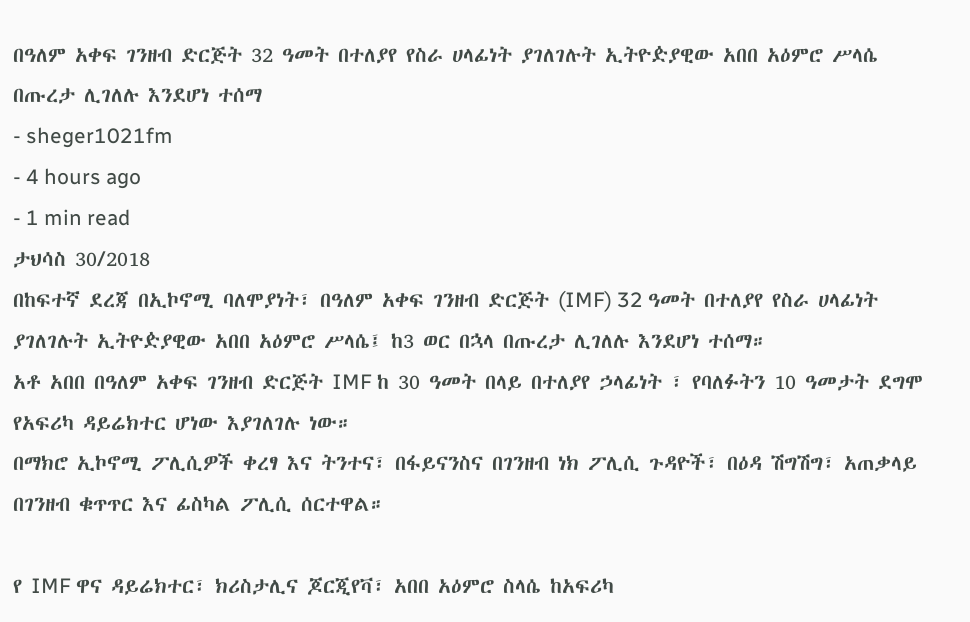በዓለም አቀፍ ገንዘብ ድርጅት 32 ዓመት በተለያየ የስራ ሀላፊነት ያገለገሉት ኢትዮዽያዊው አበበ አዕምሮ ሥላሴ በጡረታ ሊገለሉ እንደሆነ ተሰማ
- sheger1021fm
- 4 hours ago
- 1 min read
ታህሳስ 30/2018
በከፍተኛ ደረጃ በኢኮኖሚ ባለሞያነት፣ በዓለም አቀፍ ገንዘብ ድርጅት (IMF) 32 ዓመት በተለያየ የስራ ሀላፊነት ያገለገሉት ኢትዮዽያዊው አበበ አዕምሮ ሥላሴ፤ ከ3 ወር በኋላ በጡረታ ሊገለሉ እንደሆነ ተሰማ።
አቶ አበበ በዓለም አቀፍ ገንዘብ ድርጅት IMF ከ 30 ዓመት በላይ በተለያየ ኃላፊነት ፣ የባለፉትን 10 ዓመታት ደግሞ የአፍሪካ ዳይሬክተር ሆነው እያገለገሉ ነው።
በማክሮ ኢኮኖሚ ፖሊሲዎች ቀረፃ እና ትንተና፣ በፋይናንስና በገንዘብ ነክ ፖሊሲ ጉዳዮች፣ በዕዳ ሽግሽግ፣ አጠቃላይ በገንዘብ ቁጥጥር እና ፊስካል ፖሊሲ ሰርተዋል።

የ IMF ዋና ዳይሬክተር፣ ክሪስታሊና ጆርጂየቫ፣ አበበ አዕምሮ ስላሴ ከአፍሪካ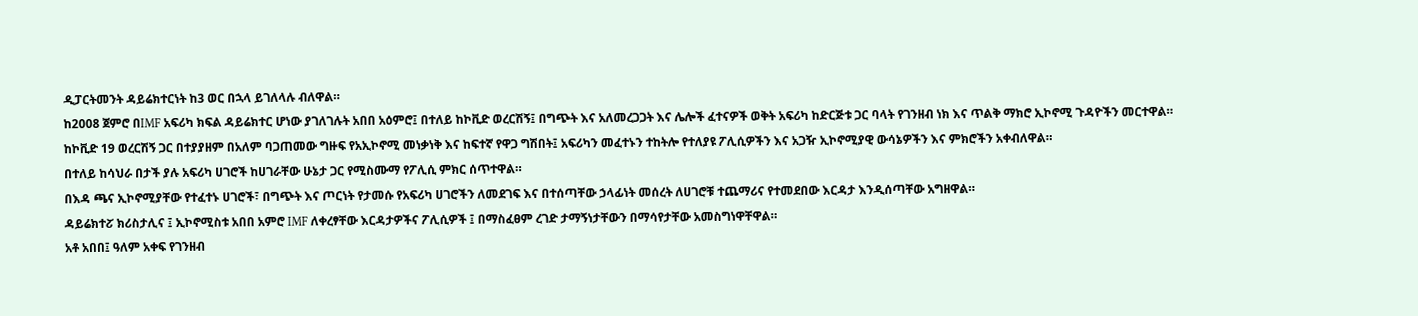ዲፓርትመንት ዳይሬክተርነት ከ3 ወር በኋላ ይገለላሉ ብለዋል።
ከ2008 ጀምሮ በIMF አፍሪካ ክፍል ዳይሬክተር ሆነው ያገለገሉት አበበ አዕምሮ፤ በተለይ ከኮቪድ ወረርሽኝ፤ በግጭት እና አለመረጋጋት እና ሌሎች ፈተናዎች ወቅት አፍሪካ ከድርጅቱ ጋር ባላት የገንዘብ ነክ እና ጥልቅ ማክሮ ኢኮኖሚ ጉዳዮችን መርተዋል።
ከኮቪድ 19 ወረርሽኝ ጋር በተያያዘም በአለም ባጋጠመው ግዙፍ የአኢኮኖሚ መነቃነቅ እና ከፍተኛ የዋጋ ግሽበት፤ አፍሪካን መፈተኑን ተከትሎ የተለያዩ ፖሊሲዎችን እና አጋዥ ኢኮኖሚያዊ ውሳኔዎችን እና ምክሮችን አቀብለዋል።
በተለይ ከሳህራ በታች ያሉ አፍሪካ ሀገሮች ከሀገራቸው ሁኔታ ጋር የሚስሙማ የፖሊሲ ምክር ሰጥተዋል።
በእዳ ጫና ኢኮኖሚያቸው የተፈተኑ ሀገሮች፣ በግጭት እና ጦርነት የታመሱ የአፍሪካ ሀገሮችን ለመደገፍ እና በተሰጣቸው ኃላፊነት መሰረት ለሀገሮቹ ተጨማሪና የተመደበው እርዳታ እንዲሰጣቸው አግዘዋል።
ዳይሬክተፘ ክሪስታሊና ፤ ኢኮኖሚስቱ አበበ አምሮ IMF ለቀረፃቸው እርዳታዎችና ፖሊሲዎች ፤ በማስፈፀም ረገድ ታማኝነታቸውን በማሳየታቸው አመስግነዋቸዋል።
አቶ አበበ፤ ዓለም አቀፍ የገንዘብ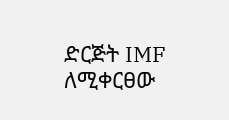ድርጅት IMF ለሚቀርፀው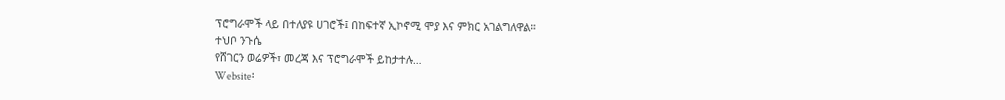ፕሮግራሞች ላይ በተለያዩ ሀገሮች፤ በከፍተኛ ኢኮኖሚ ሞያ እና ምክር አገልግለዋል።
ተህቦ ንጉሴ
የሸገርን ወሬዎች፣ መረጃ እና ፕሮግራሞች ይከታተሉ…
Website፡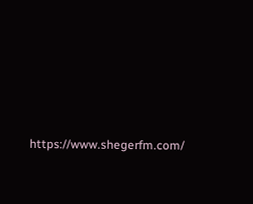https://www.shegerfm.com/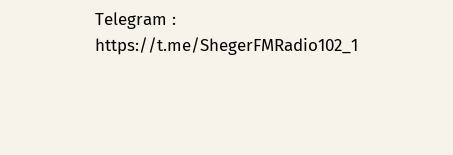Telegram : https://t.me/ShegerFMRadio102_1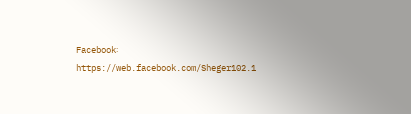Facebook፡ https://web.facebook.com/Sheger102.1